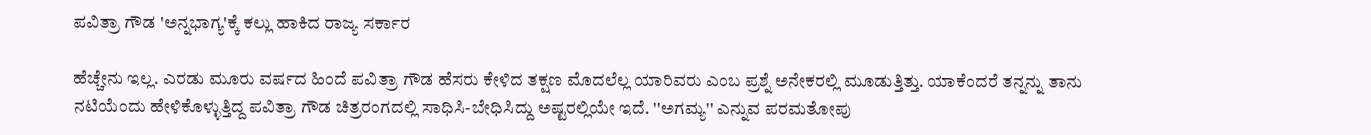ಪವಿತ್ರಾ ಗೌಡ 'ಅನ್ನಭಾಗ್ಯ'ಕ್ಕೆ ಕಲ್ಲು ಹಾಕಿದ ರಾಜ್ಯ ಸರ್ಕಾರ

ಹೆಚ್ಚೇನು ಇಲ್ಲ. ಎರಡು ಮೂರು ವರ್ಷದ ಹಿಂದೆ ಪವಿತ್ರಾ ಗೌಡ ಹೆಸರು ಕೇಳಿದ ತಕ್ಷಣ ಮೊದಲೆಲ್ಲ ಯಾರಿವರು ಎಂಬ ಪ್ರಶ್ನೆ ಅನೇಕರಲ್ಲಿ ಮೂಡುತ್ತಿತ್ತು. ಯಾಕೆಂದರೆ ತನ್ನನ್ನು ತಾನು ನಟಿಯೆಂದು ಹೇಳಿಕೊಳ್ಳುತ್ತಿದ್ದ ಪವಿತ್ರಾ ಗೌಡ ಚಿತ್ರರಂಗದಲ್ಲಿ ಸಾಧಿಸಿ-ಬೇಧಿಸಿದ್ದು ಅಷ್ಟರಲ್ಲಿಯೇ ಇದೆ. ''ಅಗಮ್ಯ'' ಎನ್ನುವ ಪರಮತೋಪು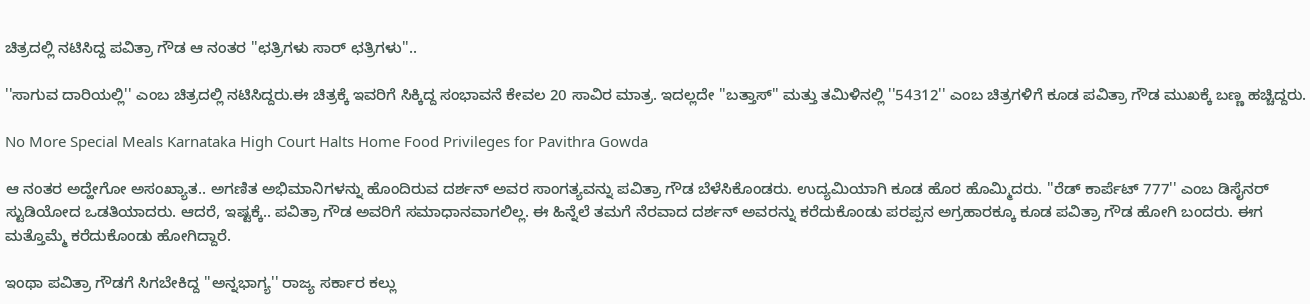ಚಿತ್ರದಲ್ಲಿ ನಟಿಸಿದ್ದ ಪವಿತ್ರಾ ಗೌಡ ಆ ನಂತರ ''ಛತ್ರಿಗಳು ಸಾರ್ ಛತ್ರಿಗಳು''..

''ಸಾಗುವ ದಾರಿಯಲ್ಲಿ'' ಎಂಬ ಚಿತ್ರದಲ್ಲಿ ನಟಿಸಿದ್ದರು.ಈ ಚಿತ್ರಕ್ಕೆ ಇವರಿಗೆ ಸಿಕ್ಕಿದ್ದ ಸಂಭಾವನೆ ಕೇವಲ 20 ಸಾವಿರ ಮಾತ್ರ. ಇದಲ್ಲದೇ ''ಬತ್ತಾಸ್'' ಮತ್ತು ತಮಿಳಿನಲ್ಲಿ ''54312'' ಎಂಬ ಚಿತ್ರಗಳಿಗೆ ಕೂಡ ಪವಿತ್ರಾ ಗೌಡ ಮುಖಕ್ಕೆ ಬಣ್ಣ ಹಚ್ಚಿದ್ದರು.

No More Special Meals Karnataka High Court Halts Home Food Privileges for Pavithra Gowda

ಆ ನಂತರ ಅದ್ಹೇಗೋ ಅಸಂಖ್ಯಾತ.. ಅಗಣಿತ ಅಭಿಮಾನಿಗಳನ್ನು ಹೊಂದಿರುವ ದರ್ಶನ್ ಅವರ ಸಾಂಗತ್ಯವನ್ನು ಪವಿತ್ರಾ ಗೌಡ ಬೆಳೆಸಿಕೊಂಡರು. ಉದ್ಯಮಿಯಾಗಿ ಕೂಡ ಹೊರ ಹೊಮ್ಮಿದರು. ''ರೆಡ್ ಕಾರ್ಪೆಟ್ 777'' ಎಂಬ ಡಿಸೈನರ್ ಸ್ಟುಡಿಯೋದ ಒಡತಿಯಾದರು. ಆದರೆ, ಇಷ್ಟಕ್ಕೆ.. ಪವಿತ್ರಾ ಗೌಡ ಅವರಿಗೆ ಸಮಾಧಾನವಾಗಲಿಲ್ಲ. ಈ ಹಿನ್ನೆಲೆ ತಮಗೆ ನೆರವಾದ ದರ್ಶನ್ ಅವರನ್ನು ಕರೆದುಕೊಂಡು ಪರಪ್ಪನ ಅಗ್ರಹಾರಕ್ಕೂ ಕೂಡ ಪವಿತ್ರಾ ಗೌಡ ಹೋಗಿ ಬಂದರು. ಈಗ ಮತ್ತೊಮ್ಮೆ ಕರೆದುಕೊಂಡು ಹೋಗಿದ್ದಾರೆ.

ಇಂಥಾ ಪವಿತ್ರಾ ಗೌಡಗೆ ಸಿಗಬೇಕಿದ್ದ ''ಅನ್ನಭಾಗ್ಯ'' ರಾಜ್ಯ ಸರ್ಕಾರ ಕಲ್ಲು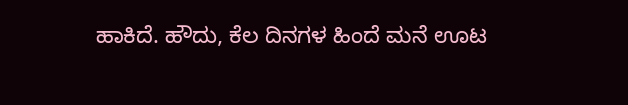ಹಾಕಿದೆ. ಹೌದು, ಕೆಲ ದಿನಗಳ ಹಿಂದೆ ಮನೆ ಊಟ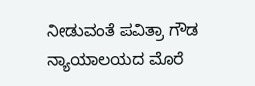ನೀಡುವಂತೆ ಪವಿತ್ರಾ ಗೌಡ ನ್ಯಾಯಾಲಯದ ಮೊರೆ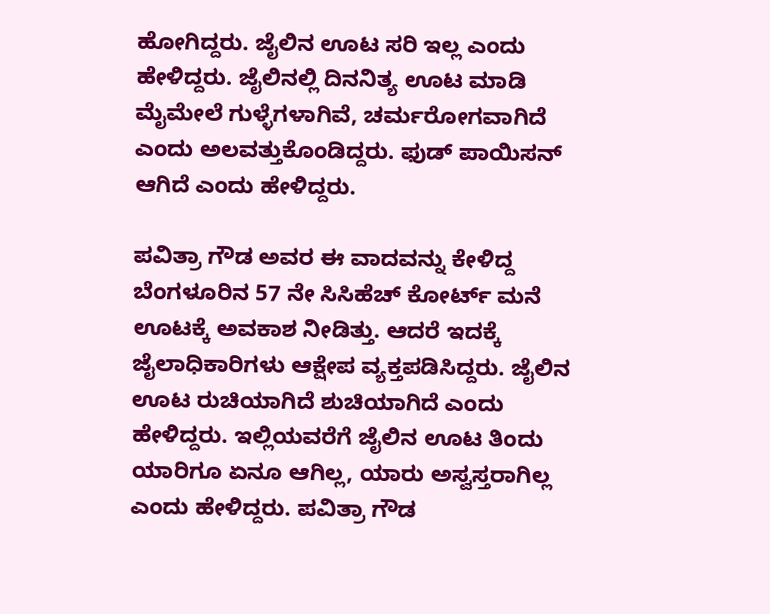ಹೋಗಿದ್ದರು. ಜೈಲಿನ ಊಟ ಸರಿ ಇಲ್ಲ ಎಂದು ಹೇಳಿದ್ದರು. ಜೈಲಿನಲ್ಲಿ ದಿನನಿತ್ಯ ಊಟ ಮಾಡಿ ಮೈಮೇಲೆ ಗುಳ್ಳೆಗಳಾಗಿವೆ, ಚರ್ಮರೋಗವಾಗಿದೆ ಎಂದು ಅಲವತ್ತುಕೊಂಡಿದ್ದರು. ಫುಡ್ ಪಾಯಿಸನ್ ಆಗಿದೆ ಎಂದು ಹೇಳಿದ್ದರು.

ಪವಿತ್ರಾ ಗೌಡ ಅವರ ಈ ವಾದವನ್ನು ಕೇಳಿದ್ದ ಬೆಂಗಳೂರಿನ 57 ನೇ ಸಿಸಿಹೆಚ್ ಕೋರ್ಟ್ ಮನೆ ಊಟಕ್ಕೆ ಅವಕಾಶ ನೀಡಿತ್ತು. ಆದರೆ ಇದಕ್ಕೆ ಜೈಲಾಧಿಕಾರಿಗಳು ಆಕ್ಷೇಪ ವ್ಯಕ್ತಪಡಿಸಿದ್ದರು. ಜೈಲಿನ ಊಟ ರುಚಿಯಾಗಿದೆ ಶುಚಿಯಾಗಿದೆ ಎಂದು ಹೇಳಿದ್ದರು. ಇಲ್ಲಿಯವರೆಗೆ ಜೈಲಿನ ಊಟ ತಿಂದು ಯಾರಿಗೂ ಏನೂ ಆಗಿಲ್ಲ, ಯಾರು ಅಸ್ವಸ್ತರಾಗಿಲ್ಲ ಎಂದು ಹೇಳಿದ್ದರು. ಪವಿತ್ರಾ ಗೌಡ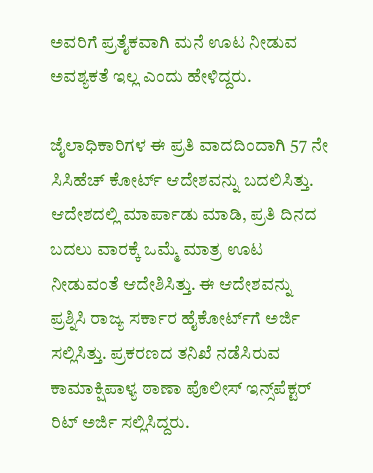ಅವರಿಗೆ ಪ್ರತೈಕವಾಗಿ ಮನೆ ಊಟ ನೀಡುವ ಅವಶ್ಯಕತೆ ಇಲ್ಲ ಎಂದು ಹೇಳಿದ್ದರು.

ಜೈಲಾಧಿಕಾರಿಗಳ ಈ ಪ್ರತಿ ವಾದದಿಂದಾಗಿ 57 ನೇ ಸಿಸಿಹೆಚ್ ಕೋರ್ಟ್ ಆದೇಶವನ್ನು ಬದಲಿಸಿತ್ತು. ಆದೇಶದಲ್ಲಿ ಮಾರ್ಪಾಡು ಮಾಡಿ, ಪ್ರತಿ ದಿನದ ಬದಲು ವಾರಕ್ಕೆ ಒಮ್ಮೆ ಮಾತ್ರ ಊಟ ನೀಡುವಂತೆ ಆದೇಶಿಸಿತ್ತು. ಈ ಆದೇಶವನ್ನು ಪ್ರಶ್ನಿಸಿ ರಾಜ್ಯ ಸರ್ಕಾರ ಹೈಕೋರ್ಟ್‌ಗೆ ಅರ್ಜಿ ಸಲ್ಲಿಸಿತ್ತು. ಪ್ರಕರಣದ ತನಿಖೆ ನಡೆಸಿರುವ ಕಾಮಾಕ್ಷಿಪಾಳ್ಯ ಠಾಣಾ ಪೊಲೀಸ್ ಇನ್ಸ್‌ಪೆಕ್ಟರ್‌ ರಿಟ್ ಅರ್ಜಿ ಸಲ್ಲಿಸಿದ್ದರು.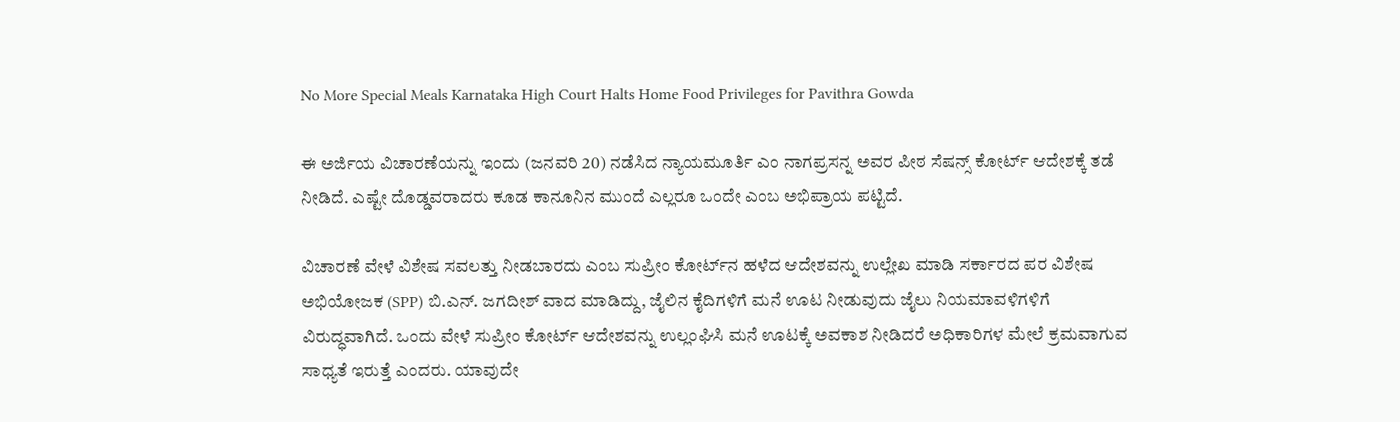No More Special Meals Karnataka High Court Halts Home Food Privileges for Pavithra Gowda

ಈ ಅರ್ಜಿಯ ವಿಚಾರಣೆಯನ್ನು ಇಂದು (ಜನವರಿ 20) ನಡೆಸಿದ ನ್ಯಾಯಮೂರ್ತಿ ಎಂ ನಾಗಪ್ರಸನ್ನ ಅವರ ಪೀಠ ಸೆಷನ್ಸ್ ಕೋರ್ಟ್ ಆದೇಶಕ್ಕೆ ತಡೆ ನೀಡಿದೆ. ಎಷ್ಟೇ ದೊಡ್ಡವರಾದರು ಕೂಡ ಕಾನೂನಿನ ಮುಂದೆ ಎಲ್ಲರೂ ಒಂದೇ ಎಂಬ ಅಭಿಪ್ರಾಯ ಪಟ್ಟಿದೆ.

ವಿಚಾರಣೆ ವೇಳೆ ವಿಶೇಷ ಸವಲತ್ತು ನೀಡಬಾರದು ಎಂಬ ಸುಪ್ರೀಂ ಕೋರ್ಟ್‌ನ ಹಳೆದ ಆದೇಶವನ್ನು ಉಲ್ಲೇಖ ಮಾಡಿ ಸರ್ಕಾರದ ಪರ ವಿಶೇಷ ಅಭಿಯೋಜಕ (SPP) ಬಿ.ಎನ್. ಜಗದೀಶ್ ವಾದ ಮಾಡಿದ್ದು, ಜೈಲಿನ ಕೈದಿಗಳಿಗೆ ಮನೆ ಊಟ ನೀಡುವುದು ಜೈಲು ನಿಯಮಾವಳಿಗಳಿಗೆ ವಿರುದ್ಧವಾಗಿದೆ. ಒಂದು ವೇಳೆ ಸುಪ್ರೀಂ ಕೋರ್ಟ್ ಆದೇಶವನ್ನು ಉಲ್ಲಂಘಿಸಿ ಮನೆ ಊಟಕ್ಕೆ ಅವಕಾಶ ನೀಡಿದರೆ ಅಧಿಕಾರಿಗಳ ಮೇಲೆ ಕ್ರಮವಾಗುವ ಸಾಧ್ಯತೆ ಇರುತ್ತೆ ಎಂದರು. ಯಾವುದೇ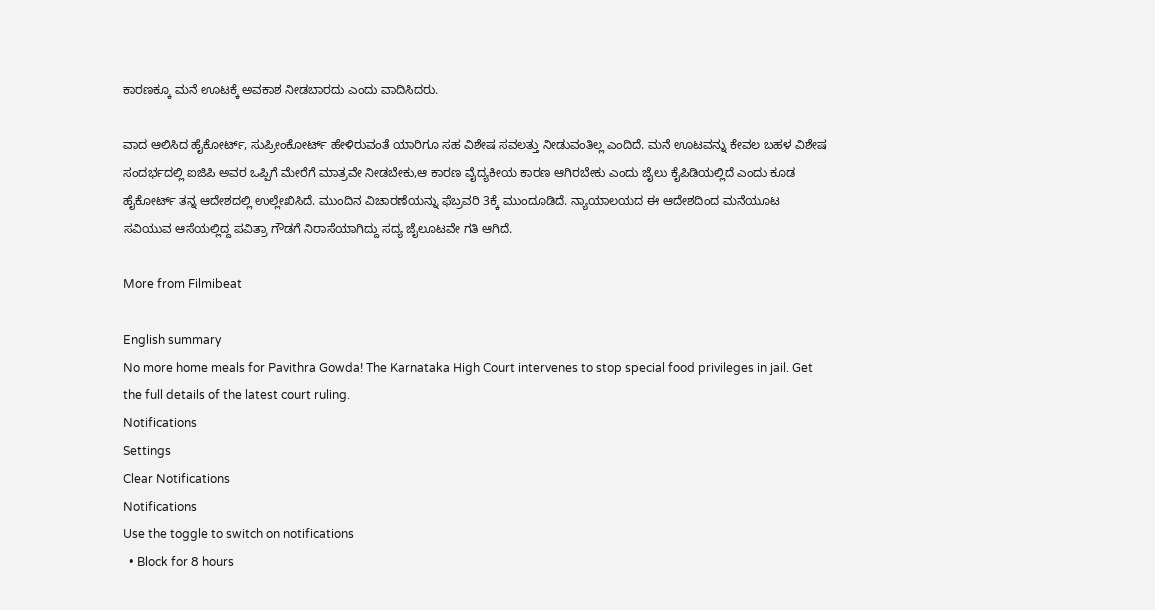ಕಾರಣಕ್ಕೂ ಮನೆ ಊಟಕ್ಕೆ ಅವಕಾಶ ನೀಡಬಾರದು ಎಂದು ವಾದಿಸಿದರು.

ವಾದ ಆಲಿಸಿದ ಹೈಕೋರ್ಟ್, ಸುಪ್ರೀಂಕೋರ್ಟ್ ಹೇಳಿರುವಂತೆ ಯಾರಿಗೂ ಸಹ ವಿಶೇಷ ಸವಲತ್ತು ನೀಡುವಂತಿಲ್ಲ ಎಂದಿದೆ. ಮನೆ ಊಟವನ್ನು ಕೇವಲ ಬಹಳ ವಿಶೇಷ ಸಂದರ್ಭದಲ್ಲಿ ಐಜಿಪಿ ಅವರ ಒಪ್ಪಿಗೆ ಮೇರೆಗೆ ಮಾತ್ರವೇ ನೀಡಬೇಕು,ಆ ಕಾರಣ ವೈದ್ಯಕೀಯ ಕಾರಣ ಆಗಿರಬೇಕು ಎಂದು ಜೈಲು ಕೈಪಿಡಿಯಲ್ಲಿದೆ ಎಂದು ಕೂಡ ಹೈಕೋರ್ಟ್ ತನ್ನ ಆದೇಶದಲ್ಲಿ ಉಲ್ಲೇಖಿಸಿದೆ. ಮುಂದಿನ ವಿಚಾರಣೆಯನ್ನು ಫೆಬ್ರವರಿ 3ಕ್ಕೆ ಮುಂದೂಡಿದೆ. ನ್ಯಾಯಾಲಯದ ಈ ಆದೇಶದಿಂದ ಮನೆಯೂಟ ಸವಿಯುವ ಆಸೆಯಲ್ಲಿದ್ದ ಪವಿತ್ರಾ ಗೌಡಗೆ ನಿರಾಸೆಯಾಗಿದ್ದು ಸದ್ಯ ಜೈಲೂಟವೇ ಗತಿ ಆಗಿದೆ.

More from Filmibeat

English summary
No more home meals for Pavithra Gowda! The Karnataka High Court intervenes to stop special food privileges in jail. Get the full details of the latest court ruling.
Notifications
Settings
Clear Notifications
Notifications
Use the toggle to switch on notifications
  • Block for 8 hours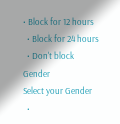• Block for 12 hours
  • Block for 24 hours
  • Don't block
Gender
Select your Gender
  •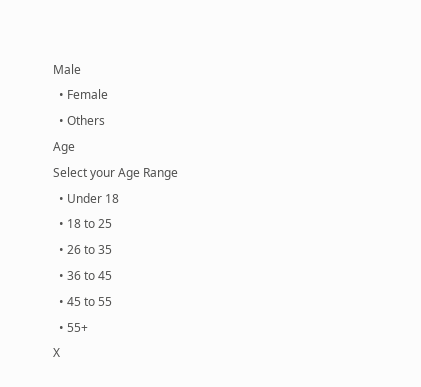Male
  • Female
  • Others
Age
Select your Age Range
  • Under 18
  • 18 to 25
  • 26 to 35
  • 36 to 45
  • 45 to 55
  • 55+
X